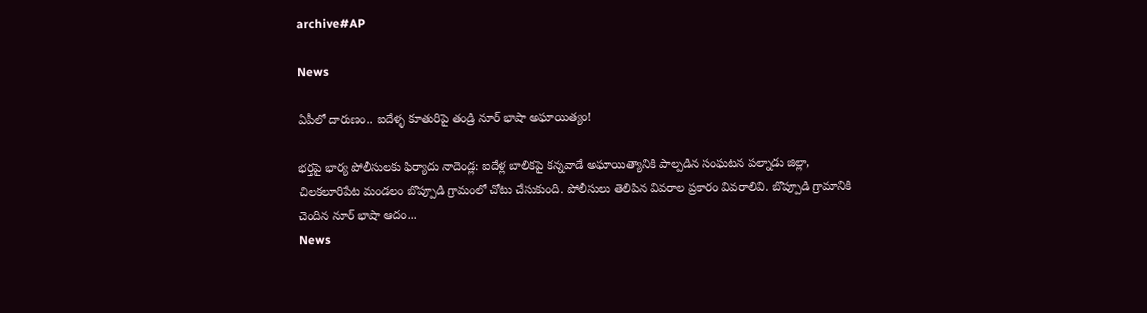archive#AP

News

ఏపీలో దారుణం.. ఐదేళ్ళ కూతురిపై తండ్రి నూర్ భాషా అఘాయిత్యం!

భర్తపై భార్య పోలీసులకు ఫిర్యాదు నాదెండ్ల‌: ఐదేళ్ల బాలికపై కన్నవాడే అఘాయిత్యానికి పాల్పడిన సంఘ‌ట‌న పల్నాడు జిల్లా, చిలకలూరిపేట మండలం బొప్పూడి గ్రామంలో చోటు చేసుకుంది. పోలీసులు తెలిపిన వివరాల ప్రకారం వివ‌రాలివి. బొప్పూడి గ్రామానికి చెందిన నూర్ భాషా ఆదం...
News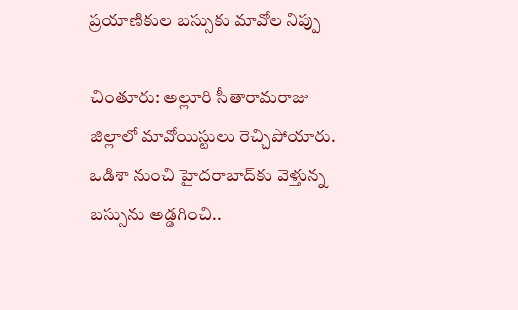ప్రయాణికుల బస్సుకు మావోల నిప్పు

చింతూరు: అల్లూరి సీతారామరాజు జిల్లాలో మావోయిస్టులు రెచ్చిపోయారు. ఒడిశా నుంచి హైదరాబాద్‌కు వెళ్తున్న బస్సును అడ్డగించి..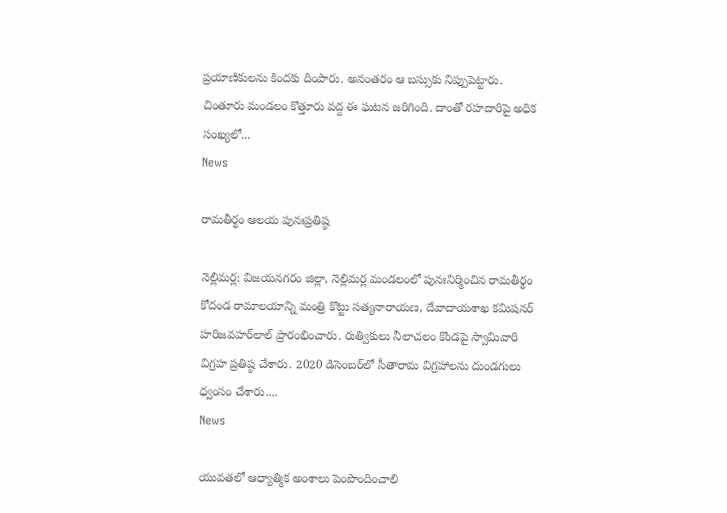ప్రయాణికులను కిందకు దింపారు. అనంతరం ఆ బస్సుకు నిప్పుపెట్టారు. చింతూరు మండలం కొత్తూరు వద్ద ఈ ఘటన జరిగింది. దాంతో రహదారిపై అధిక సంఖ్యలో...
News

రామతీర్థం ఆలయ పునఃప్రతిష్ఠ‌

నెల్లిమ‌ర్ల‌: విజయనగరం జిల్లా, నెల్లిమర్ల మండలంలో పునఃనిర్మించిన రామతీర్థం కోదండ రామాలయాన్ని మంత్రి కొట్టు సత్యనారాయణ, దేవాదాయశాఖ కమిషనర్‌ హరిజవహర్‌లాల్ ప్రారంభించారు. రుత్వికులు నీలాచలం కొండపై స్వామివారి విగ్రహ ప్రతిష్ఠ చేశారు. 2020 డిసెంబర్‌లో సీతారామ విగ్రహాలను దుండగులు ధ్వంసం చేశారు....
News

యువ‌త‌లో ఆధ్యాత్మిక అంశాలు పెంపొందించాలి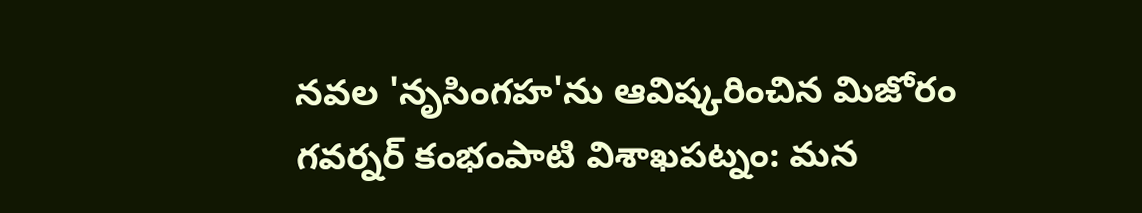నవల 'నృసింగహ'ను ఆవిష్కరించిన మిజోరం గవర్నర్ కంభంపాటి విశాఖ‌ప‌ట్నం: మన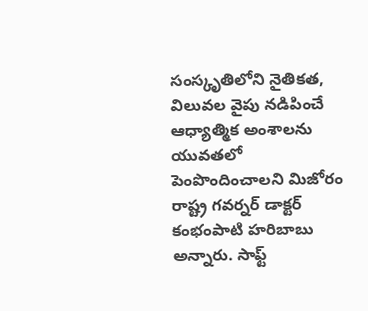సంస్కృతిలోని నైతికత, విలువల వైపు నడిపించే ఆధ్యాత్మిక అంశాలను యువతలో పెంపొందించాలని మిజోరం రాష్ట్ర గవర్నర్ డాక్టర్ కంభంపాటి హరిబాబు అన్నారు. సాఫ్ట్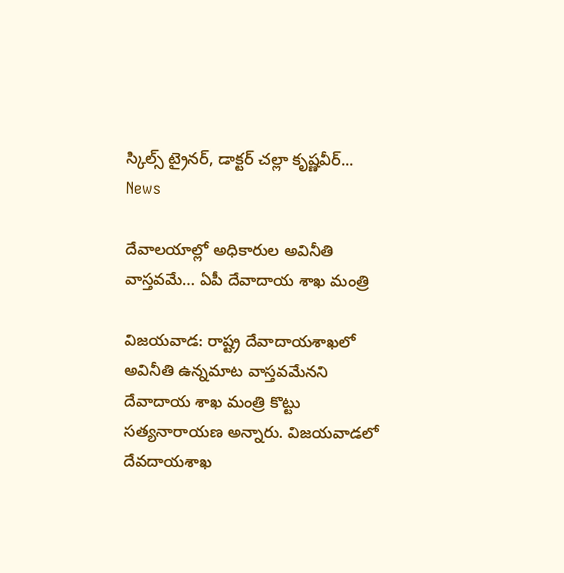స్కిల్స్ ట్రైనర్, డాక్టర్ చల్లా కృష్ణవీర్...
News

దేవాలయాల్లో అధికారుల అవినీతి వాస్తవమే… ఏపీ దేవాదాయ శాఖ మంత్రి

విజయవాడ: రాష్ట్ర దేవాదాయశాఖలో అవినీతి ఉన్నమాట వాస్తవమేనని దేవాదాయ శాఖ మంత్రి కొట్టు సత్యనారాయణ అన్నారు. విజయవాడలో దేవదాయశాఖ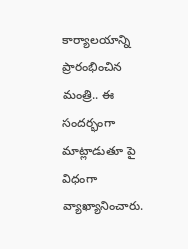కార్యాలయాన్ని ప్రారంభించిన మంత్రి.. ఈ సందర్భంగా మాట్లాడుతూ పై విధంగా వ్యాఖ్యానించారు.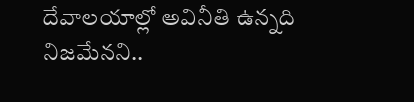దేవాలయాల్లో అవినీతి ఉన్నది నిజమేనని..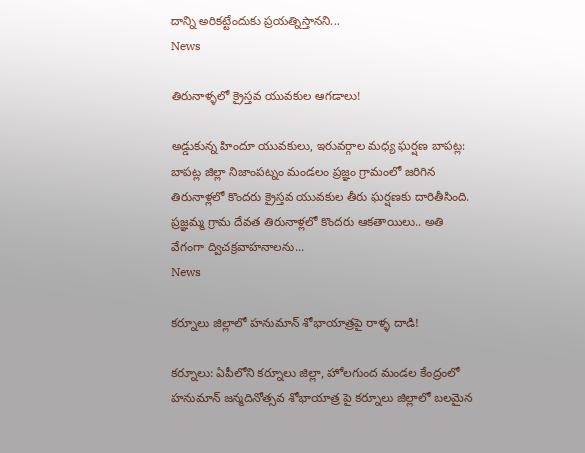దాన్ని అరికట్టేందుకు ప్రయత్నిస్తానని...
News

తిరునాళ్ళలో క్రైస్తవ యువకుల ఆగడాలు!

అడ్డుకున్న హిందూ యువకులు, ఇరువర్గాల మధ్య ఘర్షణ బాప‌ట్ల‌: బాపట్ల జిల్లా నిజాంపట్నం మండలం ప్రజ్ఞం గ్రామంలో జరిగిన తిరునాళ్లలో కొందరు క్రైస్తవ యువకుల తీరు ఘర్షణకు దారితీసింది. ప్రజ్ఞమ్మ గ్రామ దేవత తిరునాళ్లలో కొందరు ఆకతాయిలు.. అతి వేగంగా ద్విచక్రవాహనాలను...
News

కర్నూలు జిల్లాలో హనుమాన్ శోభాయాత్రపై రాళ్ళ దాడి!

క‌ర్నూలు: ఏపీలోని కర్నూలు జిల్లా, హోలగుంద మండల కేంద్రంలో హనుమాన్ జన్మదినోత్సవ శోభాయాత్ర పై కర్నూలు జిల్లాలో బలమైన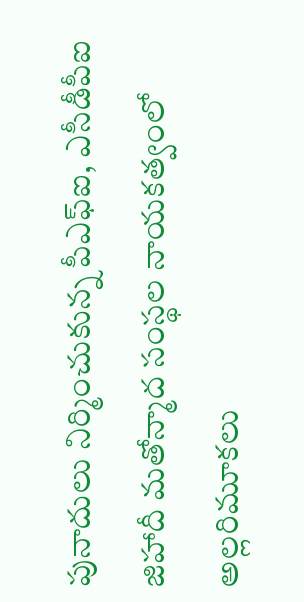పునాదులు నిర్మించుకున్న పీఎఫ్ఐ, ఎసీడీపీఐ జిహాదీ మతోన్మాద సంస్థల నాయకత్వంలో అల్లరిమూకలు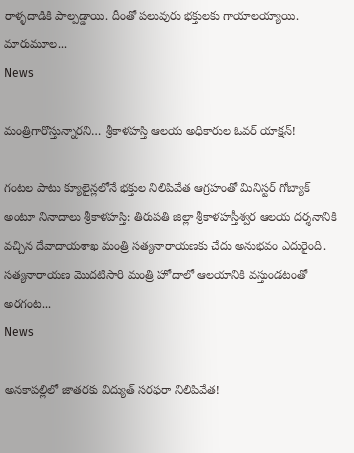రాళ్ళ‌దాడికి పాల్ప‌డ్డాయి. దీంతో పలువురు భక్తులకు గాయాలయ్యాయి. మారుమూల...
News

మంత్రిగారొస్తున్నారని… శ్రీకాళహస్తి ఆలయ అధికారుల ఓవ‌ర్ యాక్ష‌న్‌!

గంటల పాటు క్యూలైన్లలోనే భక్తుల నిలిపివేత ఆగ్రహంతో మినిస్టర్ గోబ్యాక్ అంటూ నినాదాలు శ్రీ‌కాళ‌హ‌స్తి: తిరుపతి జిల్లా శ్రీకాళహస్తీశ్వర ఆలయ దర్శనానికి వచ్చిన దేవాదాయశాఖ మంత్రి సత్యనారాయణకు చేదు అనుభవం ఎదురైంది. సత్యనారాయణ మొదటిసారి మంత్రి హోదాలో ఆలయానికి వస్తుండటంతో అరగంట...
News

అనకాపల్లిలో జాతరకు విద్యుత్ సరఫరా నిలిపివేత‌!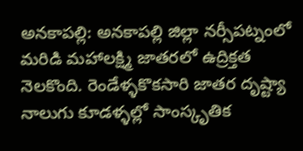అన‌కాప‌ల్లి: అనకాపల్లి జిల్లా నర్సీపట్నంలో మరిడి మహాలక్ష్మి జాతరలో ఉద్రిక్తత నెలకొంది. రెండేళ్ళ‌కొక‌సారి జాతర దృష్ట్యా నాలుగు కూడళ్ళ‌ల్లో సాంస్కృతిక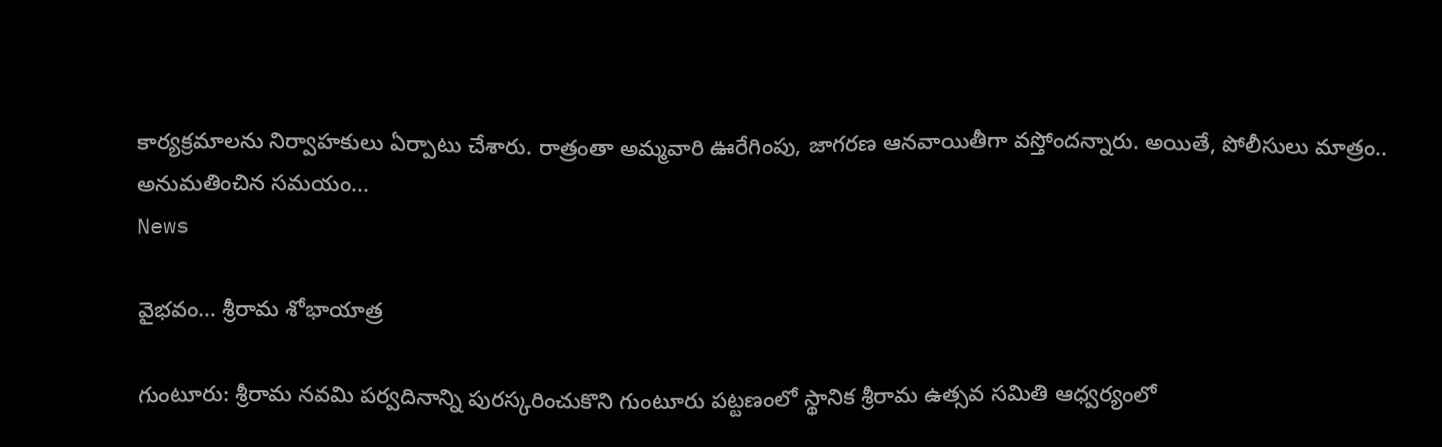కార్యక్రమాలను నిర్వాహకులు ఏర్పాటు చేశారు. రాత్రంతా అమ్మవారి ఊరేగింపు, జాగరణ ఆనవాయితీగా వస్తోందన్నారు. అయితే, పోలీసులు మాత్రం.. అనుమతించిన సమయం...
News

వైభ‌వం… శ్రీ‌రామ శోభాయాత్ర‌

గుంటూరు: శ్రీరామ నవమి పర్వదినాన్ని పురస్కరించుకొని గుంటూరు పట్టణంలో స్థానిక శ్రీరామ ఉత్సవ సమితి ఆధ్వర్యంలో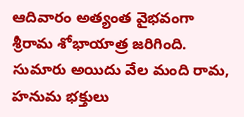ఆదివారం అత్యంత వైభ‌వంగా శ్రీ‌రామ శోభాయాత్ర‌ జ‌రిగింది. సుమారు అయిదు వేల మంది రామ‌, హ‌నుమ భ‌క్తులు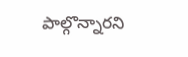పాల్గొన్నార‌ని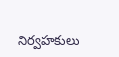నిర్వ‌హ‌కులు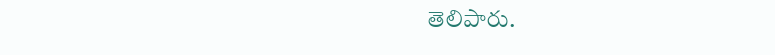తెలిపారు.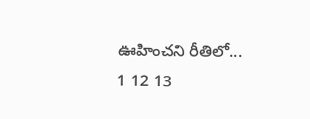ఊహించని రీతిలో...
1 12 13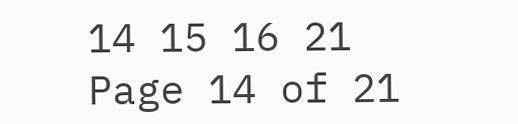14 15 16 21
Page 14 of 21